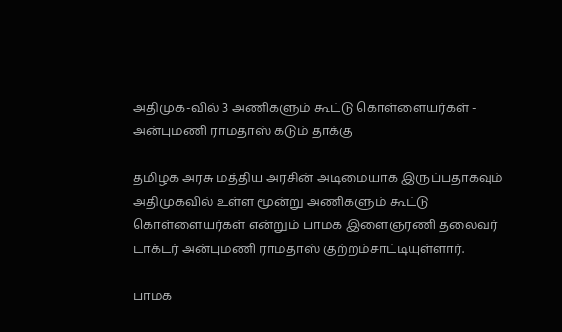அதிமுக-வில் 3 அணிகளும் கூட்டு கொள்ளையர்கள் - அன்புமணி ராமதாஸ் கடும் தாக்கு

தமிழக அரசு மத்திய அரசின் அடிமையாக இருப்பதாகவும் அதிமுகவில் உள்ள மூன்று அணிகளும் கூட்டு கொள்ளையர்கள் என்றும் பாமக இளைஞரணி தலைவர் டாக்டர் அன்புமணி ராமதாஸ் குற்றம்சாட்டியுள்ளார்.

பாமக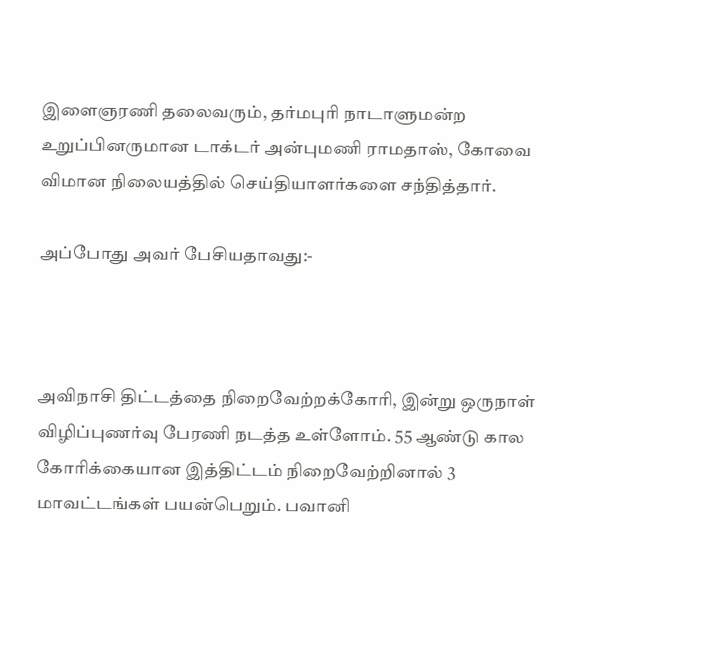இளைஞரணி தலைவரும், தர்மபுரி நாடாளுமன்ற உறுப்பினருமான டாக்டர் அன்புமணி ராமதாஸ், கோவை விமான நிலையத்தில் செய்தியாளர்களை சந்தித்தார்.

அப்போது அவர் பேசியதாவது:-



அவிநாசி திட்டத்தை நிறைவேற்றக்கோரி, இன்று ஒருநாள் விழிப்புணர்வு பேரணி நடத்த உள்ளோம். 55 ஆண்டு கால கோரிக்கையான இத்திட்டம் நிறைவேற்றினால் 3 மாவட்டங்கள் பயன்பெறும். பவானி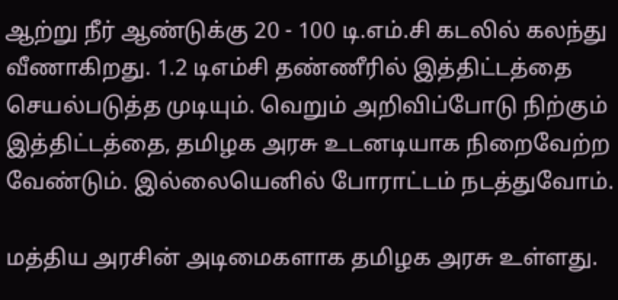ஆற்று நீர் ஆண்டுக்கு 20 - 100 டி.எம்.சி கடலில் கலந்து வீணாகிறது. 1.2 டிஎம்சி தண்ணீரில் இத்திட்டத்தை செயல்படுத்த முடியும். வெறும் அறிவிப்போடு நிற்கும் இத்திட்டத்தை, தமிழக அரசு உடனடியாக நிறைவேற்ற வேண்டும். இல்லையெனில் போராட்டம் நடத்துவோம்.

மத்திய அரசின் அடிமைகளாக தமிழக அரசு உள்ளது.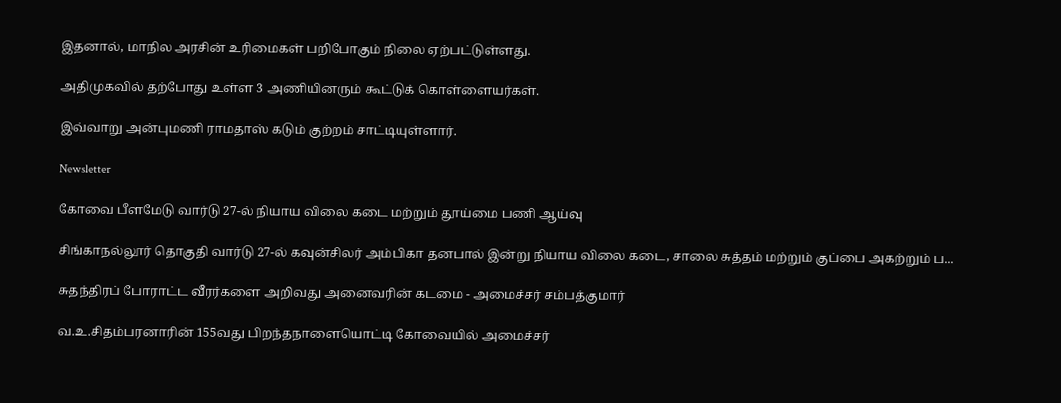இதனால், மாநில அரசின் உரிமைகள் பறிபோகும் நிலை ஏற்பட்டுள்ளது.

அதிமுகவில் தற்போது உள்ள 3 அணியினரும் கூட்டுக் கொள்ளையர்கள்.

இவ்வாறு அன்புமணி ராமதாஸ் கடும் குற்றம் சாட்டியுள்ளார்.

Newsletter

கோவை பீளமேடு வார்டு 27-ல் நியாய விலை கடை மற்றும் தூய்மை பணி ஆய்வு

சிங்காநல்லூர் தொகுதி வார்டு 27-ல் கவுன்சிலர் அம்பிகா தனபால் இன்று நியாய விலை கடை, சாலை சுத்தம் மற்றும் குப்பை அகற்றும் ப...

சுதந்திரப் போராட்ட வீரர்களை அறிவது அனைவரின் கடமை - அமைச்சர் சம்பத்குமார்

வ.உ.சிதம்பரனாரின் 155வது பிறந்தநாளையொட்டி கோவையில் அமைச்சர்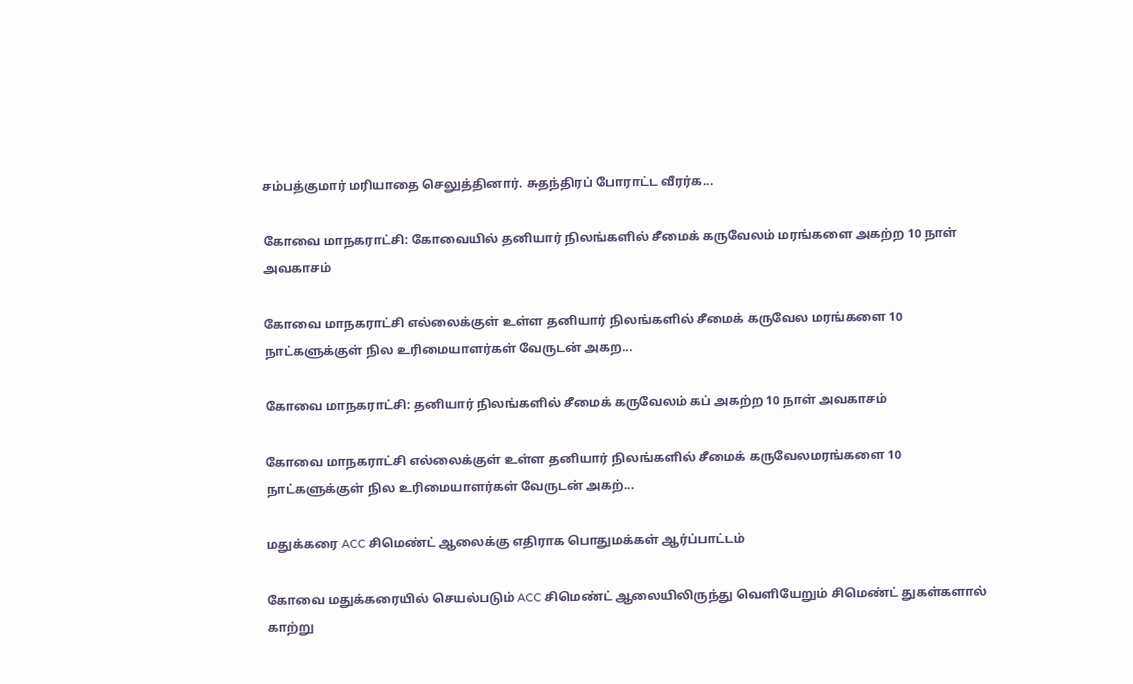சம்பத்குமார் மரியாதை செலுத்தினார். சுதந்திரப் போராட்ட வீரர்க...

கோவை மாநகராட்சி: கோவையில் தனியார் நிலங்களில் சீமைக் கருவேலம் மரங்களை அகற்ற 10 நாள் அவகாசம்

கோவை மாநகராட்சி எல்லைக்குள் உள்ள தனியார் நிலங்களில் சீமைக் கருவேல மரங்களை 10 நாட்களுக்குள் நில உரிமையாளர்கள் வேருடன் அகற...

கோவை மாநகராட்சி: தனியார் நிலங்களில் சீமைக் கருவேலம் கப் அகற்ற 10 நாள் அவகாசம்

கோவை மாநகராட்சி எல்லைக்குள் உள்ள தனியார் நிலங்களில் சீமைக் கருவேலமரங்களை 10 நாட்களுக்குள் நில உரிமையாளர்கள் வேருடன் அகற்...

மதுக்கரை ACC சிமெண்ட் ஆலைக்கு எதிராக பொதுமக்கள் ஆர்ப்பாட்டம்

கோவை மதுக்கரையில் செயல்படும் ACC சிமெண்ட் ஆலையிலிருந்து வெளியேறும் சிமெண்ட் துகள்களால் காற்று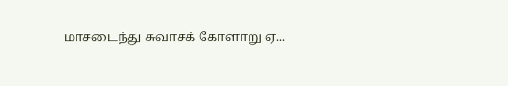மாசடைந்து சுவாசக் கோளாறு ஏ...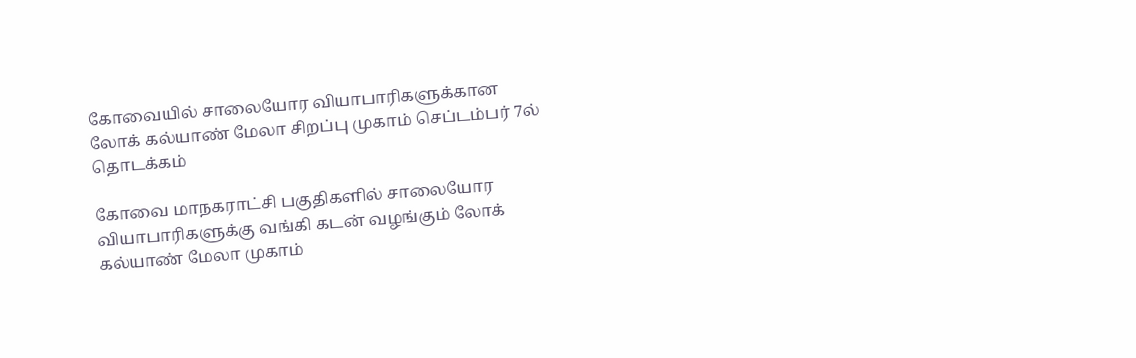கோவையில் சாலையோர வியாபாரிகளுக்கான லோக் கல்யாண் மேலா சிறப்பு முகாம் செப்டம்பர் 7ல் தொடக்கம்

கோவை மாநகராட்சி பகுதிகளில் சாலையோர வியாபாரிகளுக்கு வங்கி கடன் வழங்கும் லோக் கல்யாண் மேலா முகாம்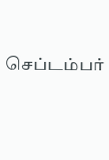செப்டம்பர்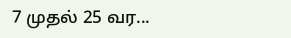7 முதல் 25 வர...